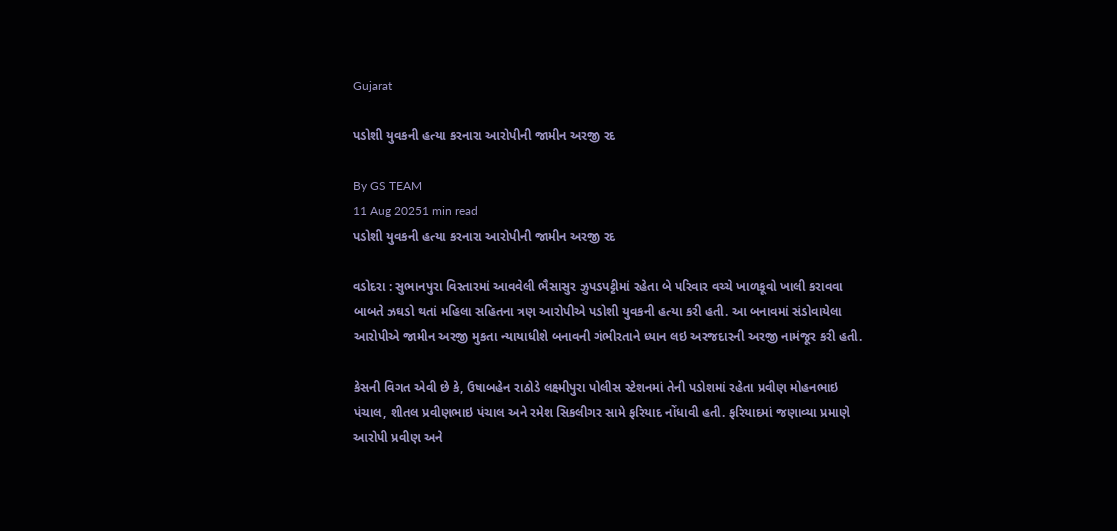Gujarat

પડોશી યુવકની હત્યા કરનારા આરોપીની જામીન અરજી રદ

By GS TEAM
11 Aug 20251 min read
પડોશી યુવકની હત્યા કરનારા આરોપીની જામીન અરજી રદ

વડોદરા : સુભાનપુરા વિસ્તારમાં આવવેલી ભૈસાસુર ઝુપડપટ્ટીમાં રહેતા બે પરિવાર વચ્ચે ખાળકૂવો ખાલી કરાવવા બાબતે ઝઘડો થતાં મહિલા સહિતના ત્રણ આરોપીએ પડોશી યુવકની હત્યા કરી હતી. આ બનાવમાં સંડોવાયેલા આરોપીએ જામીન અરજી મુકતા ન્યાયાધીશે બનાવની ગંભીરતાને ધ્યાન લઇ અરજદારની અરજી નામંજૂર કરી હતી.

કેસની વિગત એવી છે કે, ઉષાબહેન રાઠોડે લક્ષ્મીપુરા પોલીસ સ્ટેશનમાં તેની પડોશમાં રહેતા પ્રવીણ મોહનભાઇ પંચાલ, શીતલ પ્રવીણભાઇ પંચાલ અને રમેશ સિકલીગર સામે ફરિયાદ નોંધાવી હતી. ફરિયાદમાં જણાવ્યા પ્રમાણે આરોપી પ્રવીણ અને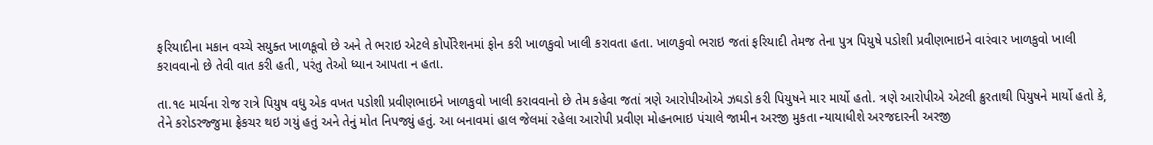ફરિયાદીના મકાન વચ્ચે સયુક્ત ખાળકૂવો છે અને તે ભરાઇ એટલે કોર્પોરેશનમાં ફોન કરી ખાળકુવો ખાલી કરાવતા હતા. ખાળકુવો ભરાઇ જતાં ફરિયાદી તેમજ તેના પુત્ર પિયુષે પડોશી પ્રવીણભાઇને વારંવાર ખાળકુવો ખાલી કરાવવાનો છે તેવી વાત કરી હતી, પરંતુ તેઓ ધ્યાન આપતા ન હતા.

તા.૧૯ માર્ચના રોજ રાત્રે પિયુષ વધુ એક વખત પડોશી પ્રવીણભાઇને ખાળકુવો ખાલી કરાવવાનો છે તેમ કહેવા જતાં ત્રણે આરોપીઓએ ઝઘડો કરી પિયુષને માર માર્યો હતો. ત્રણે આરોપીએ એટલી ક્રુરતાથી પિયુષને માર્યો હતો કે, તેને કરોડરજ્જુમા ફ્રેકચર થઇ ગયું હતું અને તેનું મોત નિપજ્યું હતું. આ બનાવમાં હાલ જેલમાં રહેલા આરોપી પ્રવીણ મોહનભાઇ પંચાલે જામીન અરજી મુકતા ન્યાયાધીશે અરજદારની અરજી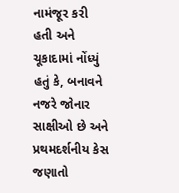નામંજૂર કરી હતી અને ચૂકાદામાં નોંધ્યું હતું કે, બનાવને નજરે જોનાર સાક્ષીઓ છે અને પ્રથમદર્શનીય કેસ જણાતો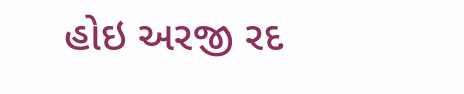હોઇ અરજી રદ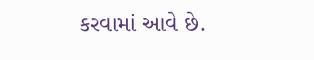કરવામાં આવે છે.